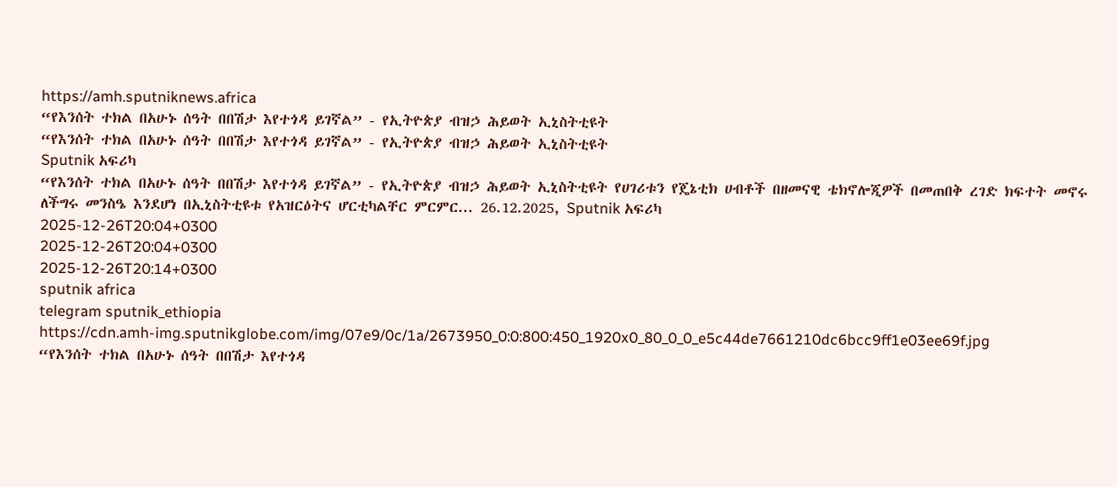https://amh.sputniknews.africa
“የእንሰት ተክል በአሁኑ ሰዓት በበሽታ እየተጎዳ ይገኛል” - የኢትዮጵያ ብዝኃ ሕይወት ኢኒስትቲዩት
“የእንሰት ተክል በአሁኑ ሰዓት በበሽታ እየተጎዳ ይገኛል” - የኢትዮጵያ ብዝኃ ሕይወት ኢኒስትቲዩት
Sputnik አፍሪካ
“የእንሰት ተክል በአሁኑ ሰዓት በበሽታ እየተጎዳ ይገኛል” - የኢትዮጵያ ብዝኃ ሕይወት ኢኒስትቲዩት የሀገሪቱን የጄኔቲክ ሀብቶች በዘመናዊ ቴክኖሎጂዎች በመጠበቅ ረገድ ክፍተት መኖሩ ለችግሩ መንስዔ እንደሆነ በኢኒስትቲዩቱ የአዝርዕትና ሆርቲካልቸር ምርምር... 26.12.2025, Sputnik አፍሪካ
2025-12-26T20:04+0300
2025-12-26T20:04+0300
2025-12-26T20:14+0300
sputnik africa
telegram sputnik_ethiopia
https://cdn.amh-img.sputnikglobe.com/img/07e9/0c/1a/2673950_0:0:800:450_1920x0_80_0_0_e5c44de7661210dc6bcc9ff1e03ee69f.jpg
“የእንሰት ተክል በአሁኑ ሰዓት በበሽታ እየተጎዳ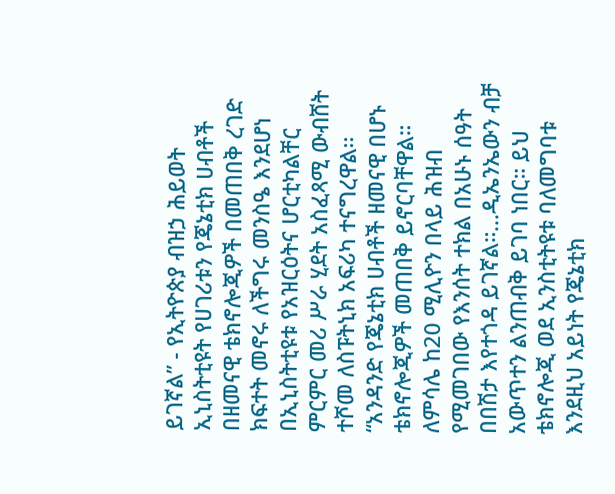ይገኛል” - የኢትዮጵያ ብዝኃ ሕይወት ኢኒስትቲዩት የሀገሪቱን የጄኔቲክ ሀብቶች በዘመናዊ ቴክኖሎጂዎች በመጠበቅ ረገድ ክፍተት መኖሩ ለችግሩ መንስዔ እንደሆነ በኢኒስትቲዩቱ የአዝርዕትና ሆርቲካልቸር ምርምር መሪ ሥራ ሂደት አስፈጻሚ ውብሸት ተሾመ ለስፑትኒክ አፍሪካ ተናግረዋል፡፡ “አንዳንድ የጄኔቲክ ሀብቶች ዘመናዊ በሆኑ ቴክኖሎጂዎች መጠበቅ ይኖርባቸዋል። ለምሳሌ ከ20 ሚሊዮን በላይ ሕዝብ የሚመገበው የእንሰት ተክል በአሁኑ ሰዓት በበሽታ እየተጎዳ ይገኛል።...ዲኤንኤውን ብቻ አውጥተን ልንጠብቅ ይገባ ነበር። ይህ ቴክኖሎጂ ወደ ኢንስቲትዩቱ ባለመግባቱ እንደዚህ አይነት የጄኔቲክ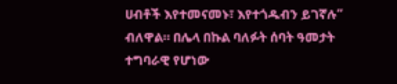ሀብቶች እየተመናመኑ፣ እየተጎዱብን ይገኛሉ” ብለዋል። በሌላ በኩል ባለፉት ሰባት ዓመታት ተግባራዊ የሆነው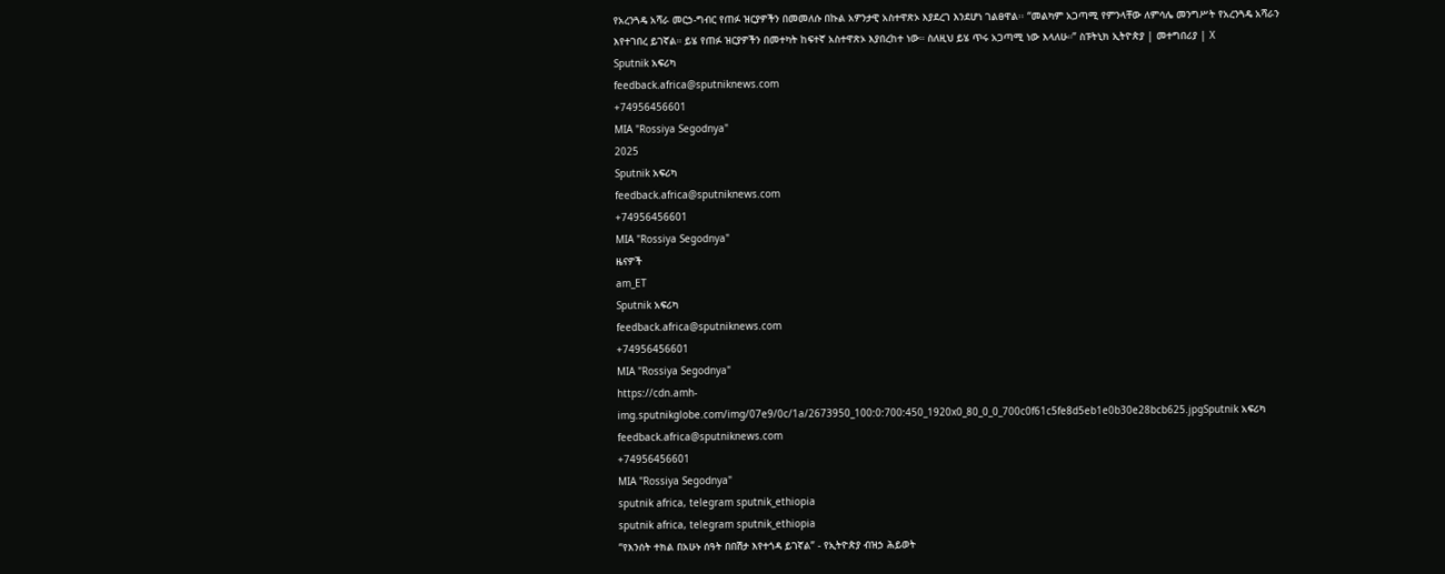የአረንጓዴ አሻራ መርኃ-ግብር የጠፉ ዝርያዎችን በመመለሱ በኩል አዎንታዊ አስተዋጽኦ እያደረገ እንደሆነ ገልፀዋል፡፡ “መልካም አጋጣሚ የምንላቸው ለምሳሌ መንግሥት የአረንጓዴ አሻራን እየተገበረ ይገኛል። ይሄ የጠፉ ዝርያዎችን በመተካት ከፍተኛ አስተዋጽኦ እያበረከተ ነው። ስለዚህ ይሄ ጥሩ አጋጣሚ ነው እላለሁ።” ስፑትኒክ ኢትዮጵያ | መተግበሪያ | X
Sputnik አፍሪካ
feedback.africa@sputniknews.com
+74956456601
MIA "Rossiya Segodnya"
2025
Sputnik አፍሪካ
feedback.africa@sputniknews.com
+74956456601
MIA "Rossiya Segodnya"
ዜናዎች
am_ET
Sputnik አፍሪካ
feedback.africa@sputniknews.com
+74956456601
MIA "Rossiya Segodnya"
https://cdn.amh-img.sputnikglobe.com/img/07e9/0c/1a/2673950_100:0:700:450_1920x0_80_0_0_700c0f61c5fe8d5eb1e0b30e28bcb625.jpgSputnik አፍሪካ
feedback.africa@sputniknews.com
+74956456601
MIA "Rossiya Segodnya"
sputnik africa, telegram sputnik_ethiopia
sputnik africa, telegram sputnik_ethiopia
“የእንሰት ተክል በአሁኑ ሰዓት በበሽታ እየተጎዳ ይገኛል” - የኢትዮጵያ ብዝኃ ሕይወት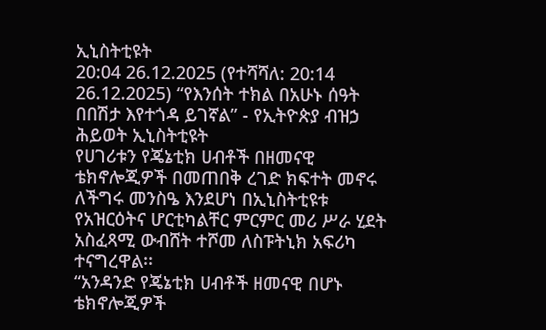ኢኒስትቲዩት
20:04 26.12.2025 (የተሻሻለ: 20:14 26.12.2025) “የእንሰት ተክል በአሁኑ ሰዓት በበሽታ እየተጎዳ ይገኛል” - የኢትዮጵያ ብዝኃ ሕይወት ኢኒስትቲዩት
የሀገሪቱን የጄኔቲክ ሀብቶች በዘመናዊ ቴክኖሎጂዎች በመጠበቅ ረገድ ክፍተት መኖሩ ለችግሩ መንስዔ እንደሆነ በኢኒስትቲዩቱ የአዝርዕትና ሆርቲካልቸር ምርምር መሪ ሥራ ሂደት አስፈጻሚ ውብሸት ተሾመ ለስፑትኒክ አፍሪካ ተናግረዋል፡፡
“አንዳንድ የጄኔቲክ ሀብቶች ዘመናዊ በሆኑ ቴክኖሎጂዎች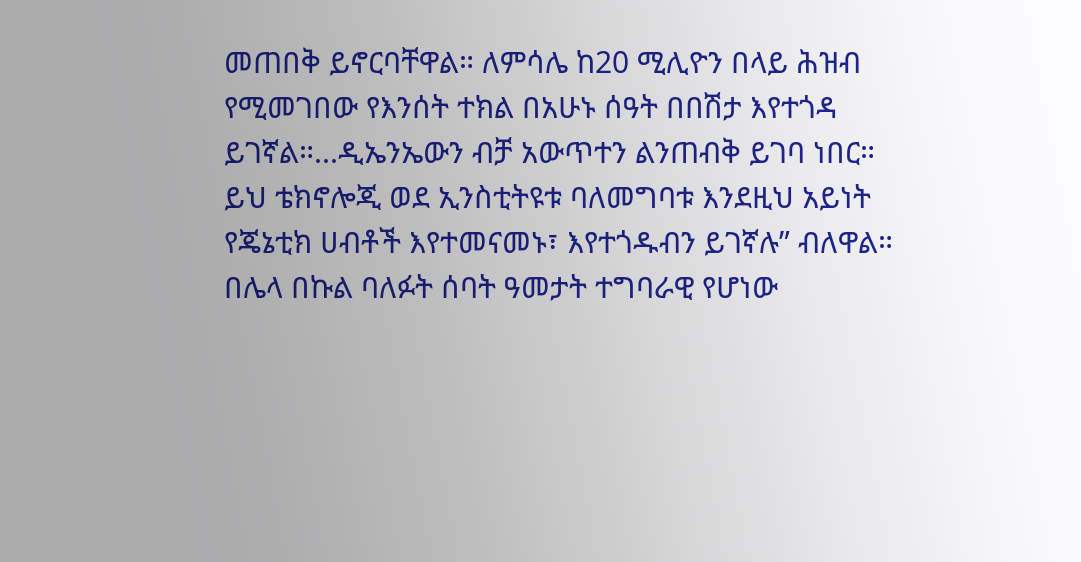መጠበቅ ይኖርባቸዋል። ለምሳሌ ከ20 ሚሊዮን በላይ ሕዝብ የሚመገበው የእንሰት ተክል በአሁኑ ሰዓት በበሽታ እየተጎዳ ይገኛል።...ዲኤንኤውን ብቻ አውጥተን ልንጠብቅ ይገባ ነበር። ይህ ቴክኖሎጂ ወደ ኢንስቲትዩቱ ባለመግባቱ እንደዚህ አይነት የጄኔቲክ ሀብቶች እየተመናመኑ፣ እየተጎዱብን ይገኛሉ” ብለዋል።
በሌላ በኩል ባለፉት ሰባት ዓመታት ተግባራዊ የሆነው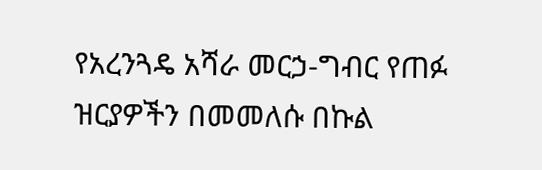የአረንጓዴ አሻራ መርኃ-ግብር የጠፉ ዝርያዎችን በመመለሱ በኩል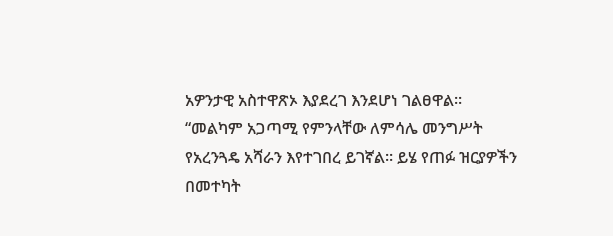አዎንታዊ አስተዋጽኦ እያደረገ እንደሆነ ገልፀዋል፡፡
“መልካም አጋጣሚ የምንላቸው ለምሳሌ መንግሥት የአረንጓዴ አሻራን እየተገበረ ይገኛል። ይሄ የጠፉ ዝርያዎችን በመተካት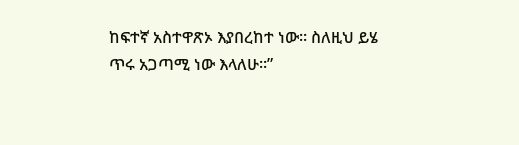ከፍተኛ አስተዋጽኦ እያበረከተ ነው። ስለዚህ ይሄ ጥሩ አጋጣሚ ነው እላለሁ።”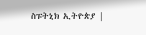ስፑትኒክ ኢትዮጵያ |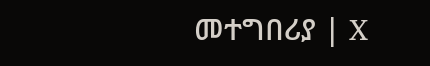መተግበሪያ | X